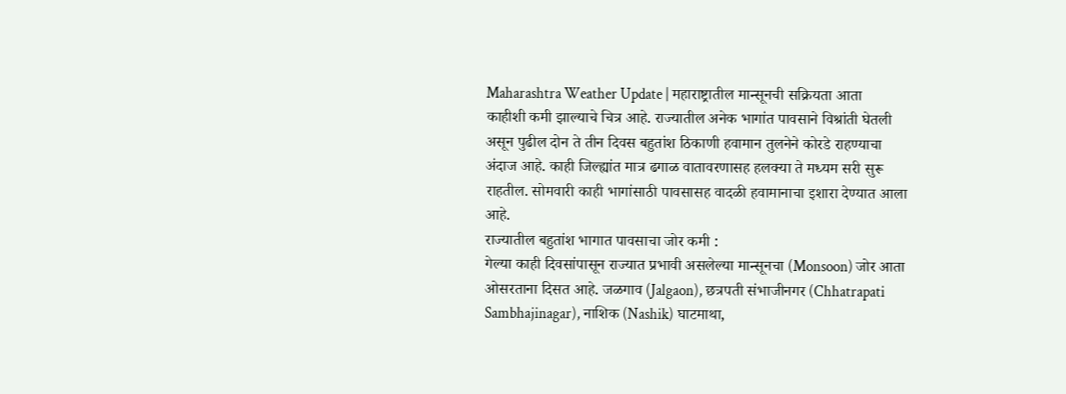Maharashtra Weather Update | महाराष्ट्रातील मान्सूनची सक्रियता आता काहीशी कमी झाल्याचे चित्र आहे. राज्यातील अनेक भागांत पावसाने विश्रांती घेतली असून पुढील दोन ते तीन दिवस बहुतांश ठिकाणी हवामान तुलनेने कोरडे राहण्याचा अंदाज आहे. काही जिल्ह्यांत मात्र ढगाळ वातावरणासह हलक्या ते मध्यम सरी सुरू राहतील. सोमवारी काही भागांसाठी पावसासह वादळी हवामानाचा इशारा देण्यात आला आहे.
राज्यातील बहुतांश भागात पावसाचा जोर कमी :
गेल्या काही दिवसांपासून राज्यात प्रभावी असलेल्या मान्सूनचा (Monsoon) जोर आता ओसरताना दिसत आहे. जळगाव (Jalgaon), छत्रपती संभाजीनगर (Chhatrapati Sambhajinagar), नाशिक (Nashik) घाटमाथा,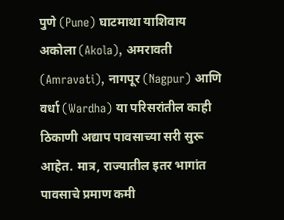पुणे (Pune) घाटमाथा याशिवाय अकोला (Akola), अमरावती (Amravati), नागपूर (Nagpur) आणि वर्धा (Wardha) या परिसरांतील काही ठिकाणी अद्याप पावसाच्या सरी सुरू आहेत. मात्र, राज्यातील इतर भागांत पावसाचे प्रमाण कमी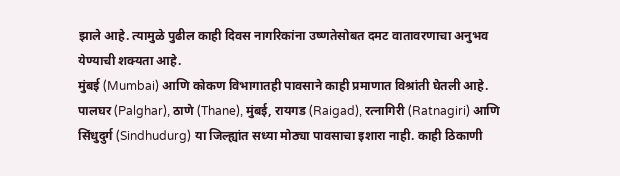झाले आहे. त्यामुळे पुढील काही दिवस नागरिकांना उष्णतेसोबत दमट वातावरणाचा अनुभव येण्याची शक्यता आहे.
मुंबई (Mumbai) आणि कोकण विभागातही पावसाने काही प्रमाणात विश्रांती घेतली आहे. पालघर (Palghar), ठाणे (Thane), मुंबई, रायगड (Raigad), रत्नागिरी (Ratnagiri) आणि सिंधुदुर्ग (Sindhudurg) या जिल्ह्यांत सध्या मोठ्या पावसाचा इशारा नाही. काही ठिकाणी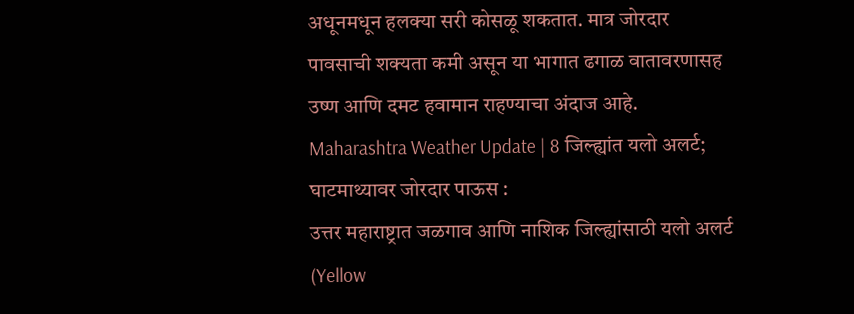अधूनमधून हलक्या सरी कोसळू शकतात. मात्र जोरदार पावसाची शक्यता कमी असून या भागात ढगाळ वातावरणासह उष्ण आणि दमट हवामान राहण्याचा अंदाज आहे.
Maharashtra Weather Update | 8 जिल्ह्यांत यलो अलर्ट; घाटमाथ्यावर जोरदार पाऊस :
उत्तर महाराष्ट्रात जळगाव आणि नाशिक जिल्ह्यांसाठी यलो अलर्ट (Yellow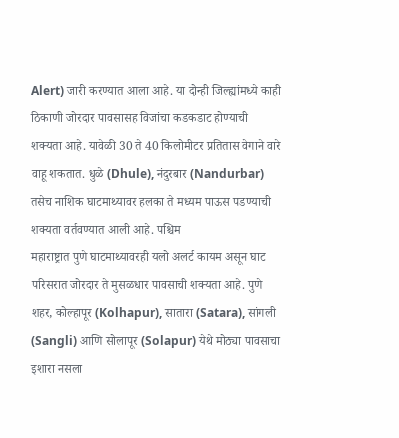Alert) जारी करण्यात आला आहे. या दोन्ही जिल्ह्यांमध्ये काही ठिकाणी जोरदार पावसासह विजांचा कडकडाट होण्याची शक्यता आहे. यावेळी 30 ते 40 किलोमीटर प्रतितास वेगाने वारे वाहू शकतात. धुळे (Dhule), नंदुरबार (Nandurbar) तसेच नाशिक घाटमाथ्यावर हलका ते मध्यम पाऊस पडण्याची शक्यता वर्तवण्यात आली आहे. पश्चिम
महाराष्ट्रात पुणे घाटमाथ्यावरही यलो अलर्ट कायम असून घाट परिसरात जोरदार ते मुसळधार पावसाची शक्यता आहे. पुणे शहर, कोल्हापूर (Kolhapur), सातारा (Satara), सांगली (Sangli) आणि सोलापूर (Solapur) येथे मोठ्या पावसाचा इशारा नसला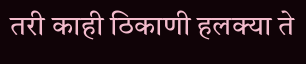तरी काही ठिकाणी हलक्या ते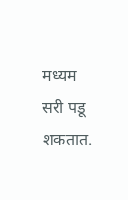मध्यम सरी पडू शकतात.